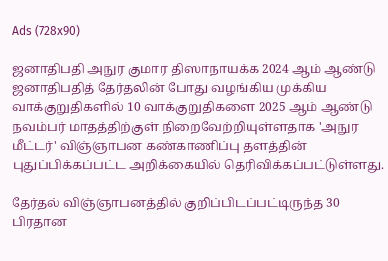Ads (728x90)

ஜனாதிபதி அநுர குமார திஸாநாயக்க 2024 ஆம் ஆண்டு ஜனாதிபதித் தேர்தலின் போது வழங்கிய முக்கிய வாக்குறுதிகளில் 10 வாக்குறுதிகளை 2025 ஆம் ஆண்டு நவம்பர் மாதத்திற்குள் நிறைவேற்றியுள்ளதாக 'அநுர மீட்டர்' விஞ்ஞாபன கண்காணிப்பு தளத்தின் புதுப்பிக்கப்பட்ட அறிக்கையில் தெரிவிக்கப்பட்டுள்ளது.

தேர்தல் விஞ்ஞாபனத்தில் குறிப்பிடப்பட்டிருந்த 30 பிரதான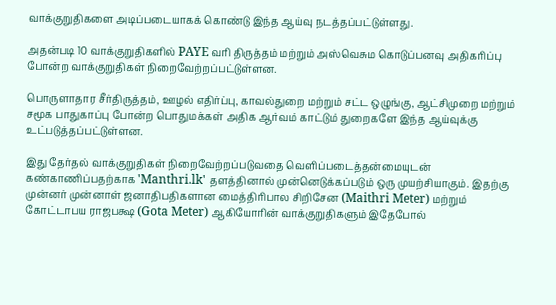வாக்குறுதிகளை அடிப்படையாகக் கொண்டு இந்த ஆய்வு நடத்தப்பட்டுள்ளது.

அதன்படி 10 வாக்குறுதிகளில் PAYE வரி திருத்தம் மற்றும் அஸ்வெசும கொடுப்பனவு அதிகரிப்பு போன்ற வாக்குறுதிகள் நிறைவேற்றப்பட்டுள்ளன.

பொருளாதார சீர்திருத்தம், ஊழல் எதிர்ப்பு, காவல்துறை மற்றும் சட்ட ஒழுங்கு, ஆட்சிமுறை மற்றும் சமூக பாதுகாப்பு போன்ற பொதுமக்கள் அதிக ஆர்வம் காட்டும் துறைகளே இந்த ஆய்வுக்கு உட்படுத்தப்பட்டுள்ளன.

இது தேர்தல் வாக்குறுதிகள் நிறைவேற்றப்படுவதை வெளிப்படைத்தன்மையுடன் கண்காணிப்பதற்காக 'Manthri.lk' தளத்தினால் முன்னெடுக்கப்படும் ஒரு முயற்சியாகும். இதற்கு முன்னர் முன்னாள் ஜனாதிபதிகளான மைத்திரிபால சிறிசேன (Maithri Meter) மற்றும் கோட்டாபய ராஜபக்ஷ (Gota Meter) ஆகியோரின் வாக்குறுதிகளும் இதேபோல்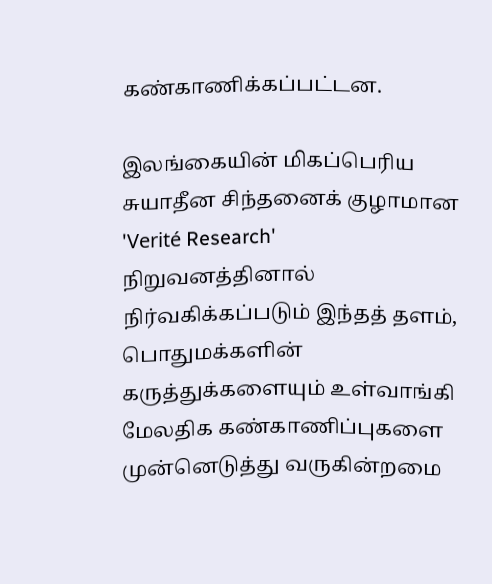கண்காணிக்கப்பட்டன.

இலங்கையின் மிகப்பெரிய சுயாதீன சிந்தனைக் குழாமான 'Verité Research' நிறுவனத்தினால் நிர்வகிக்கப்படும் இந்தத் தளம், பொதுமக்களின் கருத்துக்களையும் உள்வாங்கி மேலதிக கண்காணிப்புகளை முன்னெடுத்து வருகின்றமை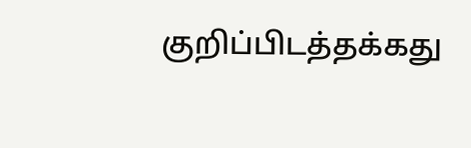குறிப்பிடத்தக்கது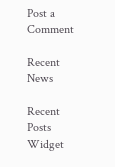Post a Comment

Recent News

Recent Posts Widget